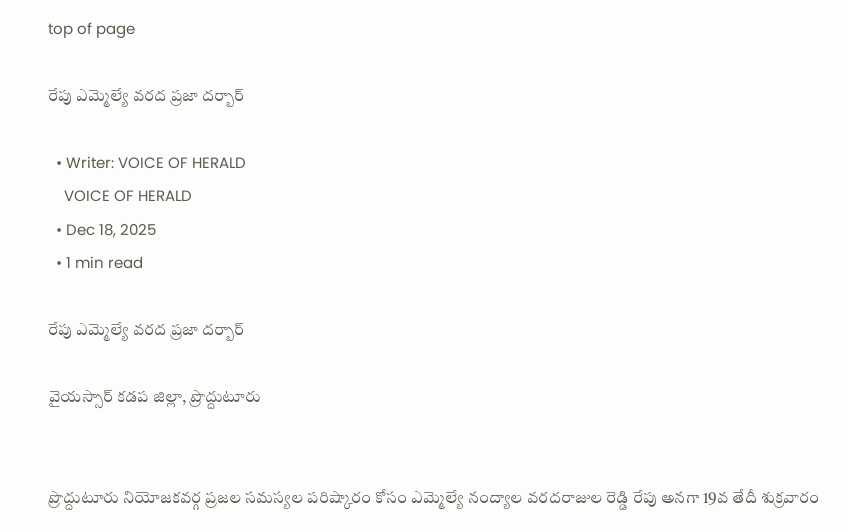top of page

రేపు ఎమ్మెల్యే వరద ప్రజా దర్బార్

  • Writer: VOICE OF HERALD
    VOICE OF HERALD
  • Dec 18, 2025
  • 1 min read

రేపు ఎమ్మెల్యే వరద ప్రజా దర్బార్

వైయస్సార్ కడప జిల్లా, ప్రొద్దుటూరు


ప్రొద్దుటూరు నియోజకవర్గ ప్రజల సమస్యల పరిష్కారం కోసం ఎమ్మెల్యే నంద్యాల వరదరాజుల రెడ్డి రేపు అనగా 19వ తేదీ శుక్రవారం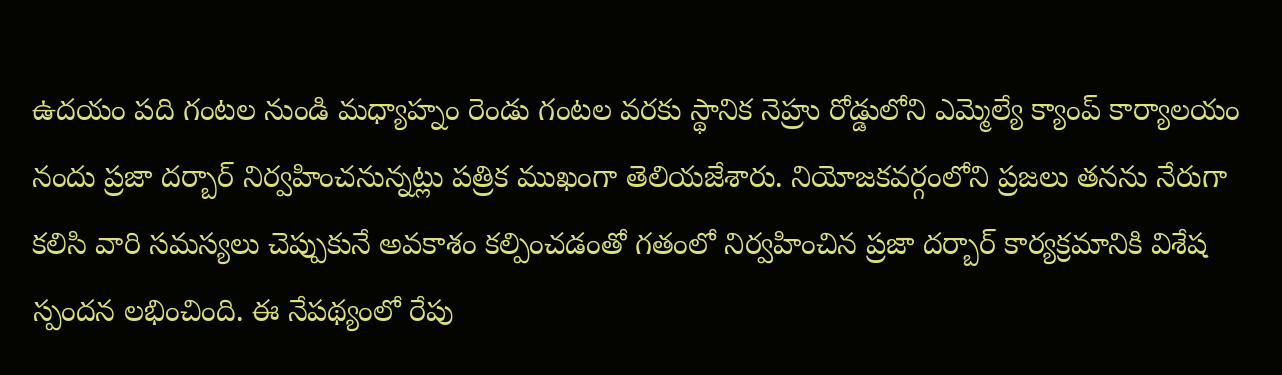ఉదయం పది గంటల నుండి మధ్యాహ్నం రెండు గంటల వరకు స్థానిక నెహ్రు రోడ్డులోని ఎమ్మెల్యే క్యాంప్ కార్యాలయం నందు ప్రజా దర్బార్ నిర్వహించనున్నట్లు పత్రిక ముఖంగా తెలియజేశారు. నియోజకవర్గంలోని ప్రజలు తనను నేరుగా కలిసి వారి సమస్యలు చెప్పుకునే అవకాశం కల్పించడంతో గతంలో నిర్వహించిన ప్రజా దర్బార్ కార్యక్రమానికి విశేష స్పందన లభించింది. ఈ నేపథ్యంలో రేపు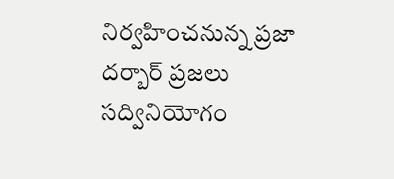నిర్వహించనున్న ప్రజా దర్బార్ ప్రజలు సద్వినియోగం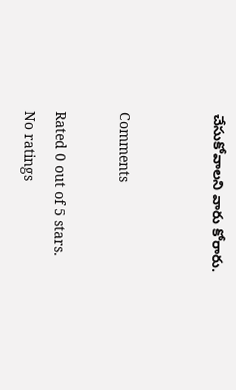చేసుకోవాలని వారు కోరారు.


Comments

Rated 0 out of 5 stars.
No ratings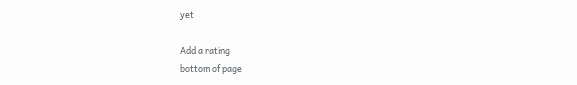yet

Add a rating
bottom of page